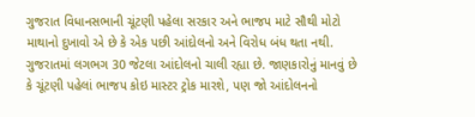ગુજરાત વિધાનસભાની ચૂંટણી પહેલા સરકાર અને ભાજપ માટે સૌથી મોટો માથાનો દુખાવો એ છે કે એક પછી આંદોલનો અને વિરોધ બંધ થતા નથી. ગુજરાતમાં લગભગ 30 જેટલા આંદોલનો ચાલી રહ્યા છે. જાણકારોનું માનવું છે કે ચૂંટણી પહેલાં ભાજપ કોઇ માસ્ટર ટ્રોક મારશે, પણ જો આંદોલનનો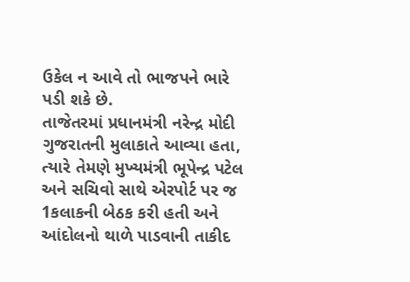ઉકેલ ન આવે તો ભાજપને ભારે પડી શકે છે.
તાજેતરમાં પ્રધાનમંત્રી નરેન્દ્ર મોદી ગુજરાતની મુલાકાતે આવ્યા હતા, ત્યારે તેમણે મુખ્યમંત્રી ભૂપેન્દ્ર પટેલ અને સચિવો સાથે એરપોર્ટ પર જ 1કલાકની બેઠક કરી હતી અને આંદોલનો થાળે પાડવાની તાકીદ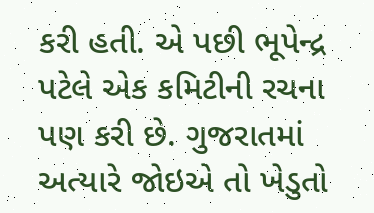કરી હતી. એ પછી ભૂપેન્દ્ર પટેલે એક કમિટીની રચના પણ કરી છે. ગુજરાતમાં અત્યારે જોઇએ તો ખેડુતો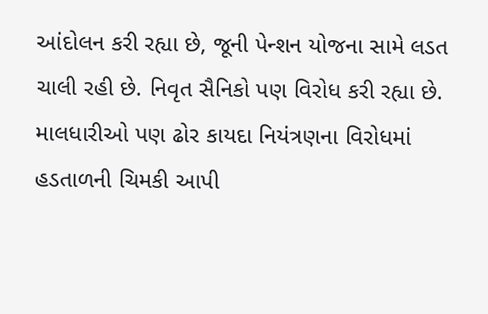આંદોલન કરી રહ્યા છે, જૂની પેન્શન યોજના સામે લડત ચાલી રહી છે. નિવૃત સૈનિકો પણ વિરોધ કરી રહ્યા છે. માલધારીઓ પણ ઢોર કાયદા નિયંત્રણના વિરોધમાં હડતાળની ચિમકી આપી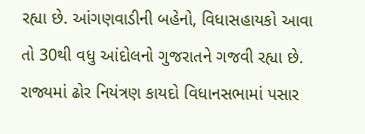રહ્યા છે. આંગણવાડીની બહેનો, વિધાસહાયકો આવા તો 30થી વધુ આંદોલનો ગુજરાતને ગજવી રહ્યા છે.
રાજ્યમાં ઢોર નિયંત્રણ કાયદો વિધાનસભામાં પસાર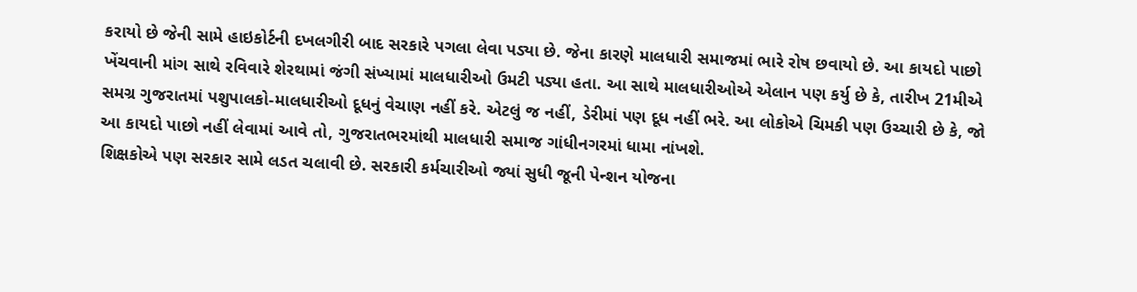કરાયો છે જેની સામે હાઇકોર્ટની દખલગીરી બાદ સરકારે પગલા લેવા પડ્યા છે. જેના કારણે માલધારી સમાજમાં ભારે રોષ છવાયો છે. આ કાયદો પાછો ખેંચવાની માંગ સાથે રવિવારે શેરથામાં જંગી સંખ્યામાં માલધારીઓ ઉમટી પડ્યા હતા. આ સાથે માલધારીઓએ એલાન પણ કર્યુ છે કે, તારીખ 21મીએ સમગ્ર ગુજરાતમાં પશુપાલકો-માલધારીઓ દૂધનું વેચાણ નહીં કરે. એટલું જ નહીં, ડેરીમાં પણ દૂધ નહીં ભરે. આ લોકોએ ચિમકી પણ ઉચ્ચારી છે કે, જો આ કાયદો પાછો નહીં લેવામાં આવે તો, ગુજરાતભરમાંથી માલધારી સમાજ ગાંધીનગરમાં ધામા નાંખશે.
શિક્ષકોએ પણ સરકાર સામે લડત ચલાવી છે. સરકારી કર્મચારીઓ જ્યાં સુધી જૂની પેન્શન યોજના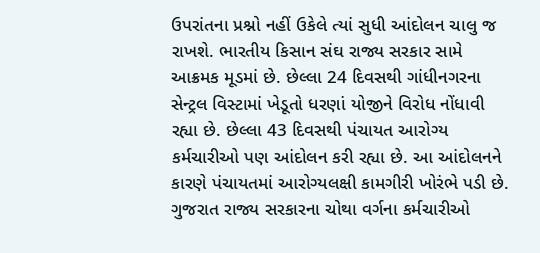ઉપરાંતના પ્રશ્નો નહીં ઉકેલે ત્યાં સુધી આંદોલન ચાલુ જ રાખશે. ભારતીય કિસાન સંઘ રાજ્ય સરકાર સામે આક્રમક મૂડમાં છે. છેલ્લા 24 દિવસથી ગાંધીનગરના સેન્ટ્રલ વિસ્ટામાં ખેડૂતો ધરણાં યોજીને વિરોધ નોંધાવી રહ્યા છે. છેલ્લા 43 દિવસથી પંચાયત આરોગ્ય કર્મચારીઓ પણ આંદોલન કરી રહ્યા છે. આ આંદોલનને કારણે પંચાયતમાં આરોગ્યલક્ષી કામગીરી ખોરંભે પડી છે. ગુજરાત રાજ્ય સરકારના ચોથા વર્ગના કર્મચારીઓ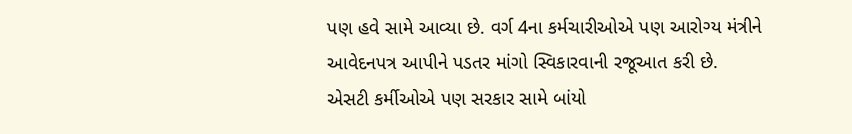પણ હવે સામે આવ્યા છે. વર્ગ 4ના કર્મચારીઓએ પણ આરોગ્ય મંત્રીને આવેદનપત્ર આપીને પડતર માંગો સ્વિકારવાની રજૂઆત કરી છે.
એસટી કર્મીઓએ પણ સરકાર સામે બાંયો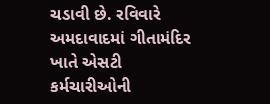ચડાવી છે. રવિવારે અમદાવાદમાં ગીતામંદિર ખાતે એસટી કર્મચારીઓની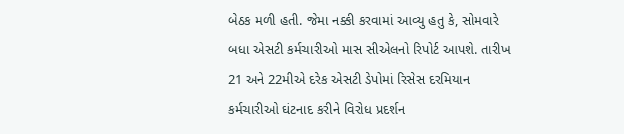બેઠક મળી હતી. જેમા નક્કી કરવામાં આવ્યુ હતુ કે, સોમવારે બધા એસટી કર્મચારીઓ માસ સીએલનો રિપોર્ટ આપશે. તારીખ 21 અને 22મીએ દરેક એસટી ડેપોમાં રિસેસ દરમિયાન કર્મચારીઓ ઘંટનાદ કરીને વિરોધ પ્રદર્શન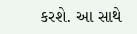કરશે. આ સાથે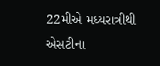22મીએ મધ્યરાત્રીથી એસટીના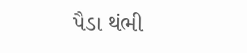પૈડા થંભી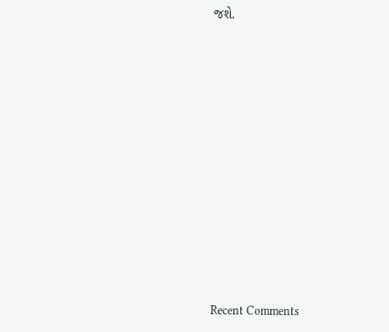જશે.













Recent Comments